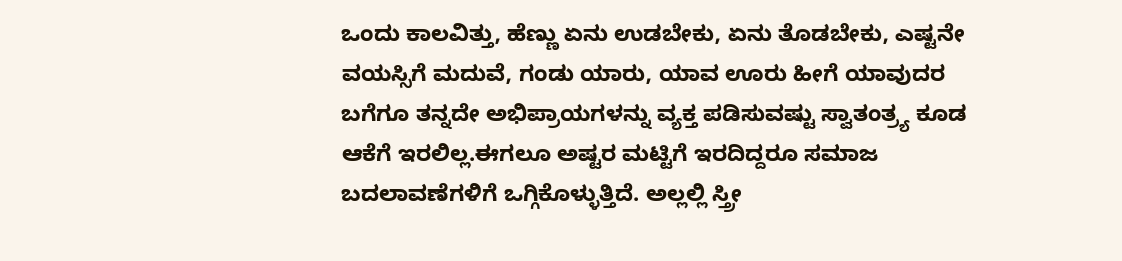ಒಂದು ಕಾಲವಿತ್ತು, ಹೆಣ್ಣು ಏನು ಉಡಬೇಕು, ಏನು ತೊಡಬೇಕು, ಎಷ್ಟನೇ ವಯಸ್ಸಿಗೆ ಮದುವೆ, ಗಂಡು ಯಾರು, ಯಾವ ಊರು ಹೀಗೆ ಯಾವುದರ ಬಗೆಗೂ ತನ್ನದೇ ಅಭಿಪ್ರಾಯಗಳನ್ನು ವ್ಯಕ್ತ ಪಡಿಸುವಷ್ಟು ಸ್ವಾತಂತ್ರ್ಯ ಕೂಡ ಆಕೆಗೆ ಇರಲಿಲ್ಲ.ಈಗಲೂ ಅಷ್ಟರ ಮಟ್ಟಿಗೆ ಇರದಿದ್ದರೂ ಸಮಾಜ ಬದಲಾವಣೆಗಳಿಗೆ ಒಗ್ಗಿಕೊಳ್ಳುತ್ತಿದೆ. ಅಲ್ಲಲ್ಲಿ ಸ್ತ್ರೀ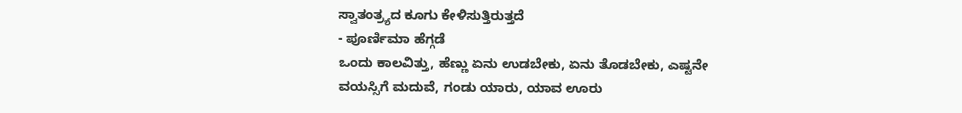ಸ್ವಾತಂತ್ರ್ಯದ ಕೂಗು ಕೇಳಿಸುತ್ತಿರುತ್ತದೆ
- ಪೂರ್ಣಿಮಾ ಹೆಗ್ಗಡೆ
ಒಂದು ಕಾಲವಿತ್ತು, ಹೆಣ್ಣು ಏನು ಉಡಬೇಕು, ಏನು ತೊಡಬೇಕು, ಎಷ್ಟನೇ ವಯಸ್ಸಿಗೆ ಮದುವೆ, ಗಂಡು ಯಾರು, ಯಾವ ಊರು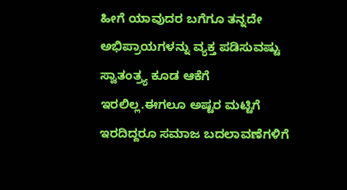ಹೀಗೆ ಯಾವುದರ ಬಗೆಗೂ ತನ್ನದೇ ಅಭಿಪ್ರಾಯಗಳನ್ನು ವ್ಯಕ್ತ ಪಡಿಸುವಷ್ಟು ಸ್ವಾತಂತ್ರ್ಯ ಕೂಡ ಆಕೆಗೆ ಇರಲಿಲ್ಲ.ಈಗಲೂ ಅಷ್ಟರ ಮಟ್ಟಿಗೆ ಇರದಿದ್ದರೂ ಸಮಾಜ ಬದಲಾವಣೆಗಳಿಗೆ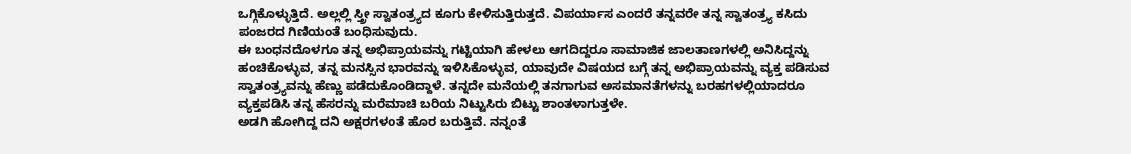ಒಗ್ಗಿಕೊಳ್ಳುತ್ತಿದೆ. ಅಲ್ಲಲ್ಲಿ ಸ್ತ್ರೀ ಸ್ವಾತಂತ್ರ್ಯದ ಕೂಗು ಕೇಳಿಸುತ್ತಿರುತ್ತದೆ. ವಿಪರ್ಯಾಸ ಎಂದರೆ ತನ್ನವರೇ ತನ್ನ ಸ್ವಾತಂತ್ರ್ಯ ಕಸಿದು ಪಂಜರದ ಗಿಣಿಯಂತೆ ಬಂಧಿಸುವುದು.
ಈ ಬಂಧನದೊಳಗೂ ತನ್ನ ಅಭಿಪ್ರಾಯವನ್ನು ಗಟ್ಟಿಯಾಗಿ ಹೇಳಲು ಆಗದಿದ್ದರೂ ಸಾಮಾಜಿಕ ಜಾಲತಾಣಗಳಲ್ಲಿ ಅನಿಸಿದ್ದನ್ನು ಹಂಚಿಕೊಳ್ಳುವ, ತನ್ನ ಮನಸ್ಸಿನ ಭಾರವನ್ನು ಇಳಿಸಿಕೊಳ್ಳುವ, ಯಾವುದೇ ವಿಷಯದ ಬಗ್ಗೆ ತನ್ನ ಅಭಿಪ್ರಾಯವನ್ನು ವ್ಯಕ್ತ ಪಡಿಸುವ ಸ್ವಾತಂತ್ರ್ಯವನ್ನು ಹೆಣ್ಣು ಪಡೆದುಕೊಂಡಿದ್ದಾಳೆ. ತನ್ನದೇ ಮನೆಯಲ್ಲಿ ತನಗಾಗುವ ಅಸಮಾನತೆಗಳನ್ನು ಬರಹಗಳಲ್ಲಿಯಾದರೂ ವ್ಯಕ್ತಪಡಿಸಿ ತನ್ನ ಹೆಸರನ್ನು ಮರೆಮಾಚಿ ಬರಿಯ ನಿಟ್ಟುಸಿರು ಬಿಟ್ಟು ಶಾಂತಳಾಗುತ್ತಳೇ.
ಅಡಗಿ ಹೋಗಿದ್ದ ದನಿ ಅಕ್ಷರಗಳoತೆ ಹೊರ ಬರುತ್ತಿವೆ. ನನ್ನಂತೆ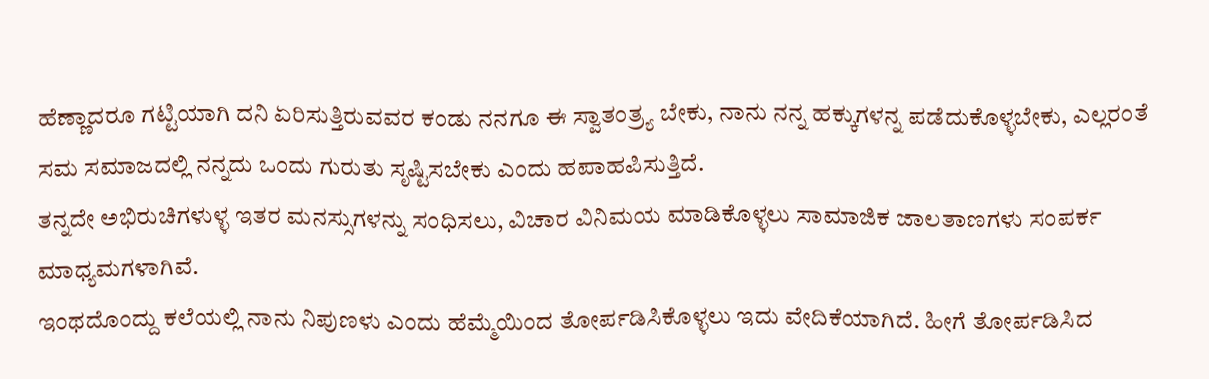ಹೆಣ್ಣಾದರೂ ಗಟ್ಟಿಯಾಗಿ ದನಿ ಏರಿಸುತ್ತಿರುವವರ ಕಂಡು ನನಗೂ ಈ ಸ್ವಾತಂತ್ರ್ಯ ಬೇಕು, ನಾನು ನನ್ನ ಹಕ್ಕುಗಳನ್ನ ಪಡೆದುಕೊಳ್ಳಬೇಕು, ಎಲ್ಲರಂತೆ ಸಮ ಸಮಾಜದಲ್ಲಿ ನನ್ನದು ಒಂದು ಗುರುತು ಸೃಷ್ಟಿಸಬೇಕು ಎಂದು ಹಪಾಹಪಿಸುತ್ತಿದೆ.
ತನ್ನದೇ ಅಭಿರುಚಿಗಳುಳ್ಳ ಇತರ ಮನಸ್ಸುಗಳನ್ನು ಸಂಧಿಸಲು, ವಿಚಾರ ವಿನಿಮಯ ಮಾಡಿಕೊಳ್ಳಲು ಸಾಮಾಜಿಕ ಜಾಲತಾಣಗಳು ಸಂಪರ್ಕ ಮಾಧ್ಯಮಗಳಾಗಿವೆ.
ಇಂಥದೊಂದ್ದು ಕಲೆಯಲ್ಲಿ ನಾನು ನಿಪುಣಳು ಎಂದು ಹೆಮ್ಮೆಯಿಂದ ತೋರ್ಪಡಿಸಿಕೊಳ್ಳಲು ಇದು ವೇದಿಕೆಯಾಗಿದೆ. ಹೀಗೆ ತೋರ್ಪಡಿಸಿದ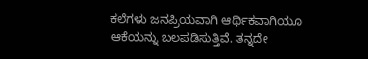ಕಲೆಗಳು ಜನಪ್ರಿಯವಾಗಿ ಆರ್ಥಿಕವಾಗಿಯೂ ಆಕೆಯನ್ನು ಬಲಪಡಿಸುತ್ತಿವೆ. ತನ್ನದೇ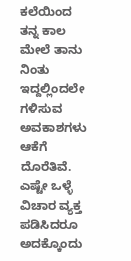ಕಲೆಯಿಂದ ತನ್ನ ಕಾಲ ಮೇಲೆ ತಾನು ನಿಂತು ಇದ್ದಲ್ಲಿಂದಲೇ ಗಳಿಸುವ ಅವಕಾಶಗಳು ಆಕೆಗೆ ದೊರೆತಿವೆ.
ಎಷ್ಟೇ ಒಳ್ಳೆ ವಿಚಾರ ವ್ಯಕ್ತ ಪಡಿಸಿದರೂ ಅದಕ್ಕೊಂದು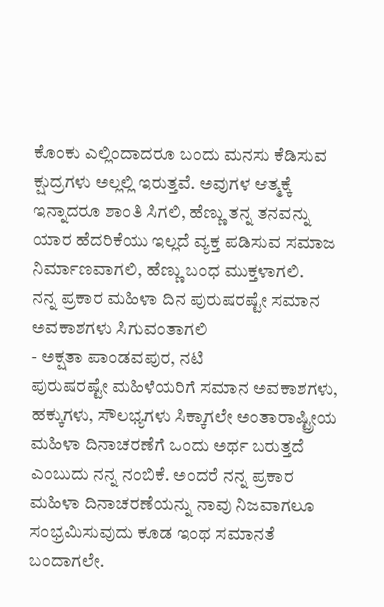ಕೊಂಕು ಎಲ್ಲಿಂದಾದರೂ ಬಂದು ಮನಸು ಕೆಡಿಸುವ ಕ್ಷುದ್ರಗಳು ಅಲ್ಲಲ್ಲಿ ಇರುತ್ತವೆ. ಅವುಗಳ ಆತ್ಮಕ್ಕೆ ಇನ್ನಾದರೂ ಶಾಂತಿ ಸಿಗಲಿ, ಹೆಣ್ಣು ತನ್ನ ತನವನ್ನು ಯಾರ ಹೆದರಿಕೆಯು ಇಲ್ಲದೆ ವ್ಯಕ್ತ ಪಡಿಸುವ ಸಮಾಜ ನಿರ್ಮಾಣವಾಗಲಿ, ಹೆಣ್ಣು ಬಂಧ ಮುಕ್ತಳಾಗಲಿ.
ನನ್ನ ಪ್ರಕಾರ ಮಹಿಳಾ ದಿನ ಪುರುಷರಷ್ಟೇ ಸಮಾನ ಅವಕಾಶಗಳು ಸಿಗುವಂತಾಗಲಿ
- ಅಕ್ಷತಾ ಪಾಂಡವಪುರ, ನಟಿ
ಪುರುಷರಷ್ಟೇ ಮಹಿಳೆಯರಿಗೆ ಸಮಾನ ಅವಕಾಶಗಳು, ಹಕ್ಕುಗಳು, ಸೌಲಭ್ಯಗಳು ಸಿಕ್ಕಾಗಲೇ ಅಂತಾರಾಷ್ಟ್ರೀಯ ಮಹಿಳಾ ದಿನಾಚರಣೆಗೆ ಒಂದು ಅರ್ಥ ಬರುತ್ತದೆ ಎಂಬುದು ನನ್ನ ನಂಬಿಕೆ. ಅಂದರೆ ನನ್ನ ಪ್ರಕಾರ ಮಹಿಳಾ ದಿನಾಚರಣೆಯನ್ನು ನಾವು ನಿಜವಾಗಲೂ ಸಂಭ್ರಮಿಸುವುದು ಕೂಡ ಇಂಥ ಸಮಾನತೆ ಬಂದಾಗಲೇ.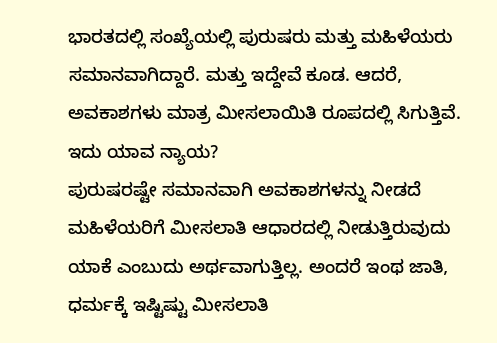ಭಾರತದಲ್ಲಿ ಸಂಖ್ಯೆಯಲ್ಲಿ ಪುರುಷರು ಮತ್ತು ಮಹಿಳೆಯರು ಸಮಾನವಾಗಿದ್ದಾರೆ. ಮತ್ತು ಇದ್ದೇವೆ ಕೂಡ. ಆದರೆ, ಅವಕಾಶಗಳು ಮಾತ್ರ ಮೀಸಲಾಯಿತಿ ರೂಪದಲ್ಲಿ ಸಿಗುತ್ತಿವೆ. ಇದು ಯಾವ ನ್ಯಾಯ?
ಪುರುಷರಷ್ಟೇ ಸಮಾನವಾಗಿ ಅವಕಾಶಗಳನ್ನು ನೀಡದೆ ಮಹಿಳೆಯರಿಗೆ ಮೀಸಲಾತಿ ಆಧಾರದಲ್ಲಿ ನೀಡುತ್ತಿರುವುದು ಯಾಕೆ ಎಂಬುದು ಅರ್ಥವಾಗುತ್ತಿಲ್ಲ. ಅಂದರೆ ಇಂಥ ಜಾತಿ, ಧರ್ಮಕ್ಕೆ ಇಷ್ಟಿಷ್ಟು ಮೀಸಲಾತಿ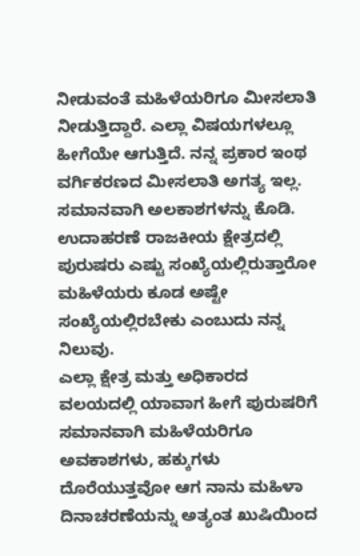ನೀಡುವಂತೆ ಮಹಿಳೆಯರಿಗೂ ಮೀಸಲಾತಿ ನೀಡುತ್ತಿದ್ದಾರೆ. ಎಲ್ಲಾ ವಿಷಯಗಳಲ್ಲೂ ಹೀಗೆಯೇ ಆಗುತ್ತಿದೆ. ನನ್ನ ಪ್ರಕಾರ ಇಂಥ ವರ್ಗಿಕರಣದ ಮೀಸಲಾತಿ ಅಗತ್ಯ ಇಲ್ಲ. ಸಮಾನವಾಗಿ ಅಲಕಾಶಗಳನ್ನು ಕೊಡಿ. ಉದಾಹರಣೆ ರಾಜಕೀಯ ಕ್ಷೇತ್ರದಲ್ಲಿ ಪುರುಷರು ಎಷ್ಟು ಸಂಖ್ಯೆಯಲ್ಲಿರುತ್ತಾರೋ ಮಹಿಳೆಯರು ಕೂಡ ಅಷ್ಟೇ ಸಂಖ್ಯೆಯಲ್ಲಿರಬೇಕು ಎಂಬುದು ನನ್ನ ನಿಲುವು.
ಎಲ್ಲಾ ಕ್ಷೇತ್ರ ಮತ್ತು ಅಧಿಕಾರದ ವಲಯದಲ್ಲಿ ಯಾವಾಗ ಹೀಗೆ ಪುರುಷರಿಗೆ ಸಮಾನವಾಗಿ ಮಹಿಳೆಯರಿಗೂ ಅವಕಾಶಗಳು, ಹಕ್ಕುಗಳು ದೊರೆಯುತ್ತವೋ ಆಗ ನಾನು ಮಹಿಳಾ ದಿನಾಚರಣೆಯನ್ನು ಅತ್ಯಂತ ಖುಷಿಯಿಂದ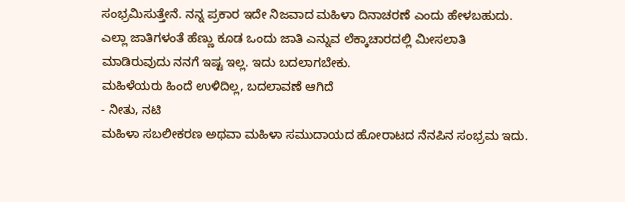ಸಂಭ್ರಮಿಸುತ್ತೇನೆ. ನನ್ನ ಪ್ರಕಾರ ಇದೇ ನಿಜವಾದ ಮಹಿಳಾ ದಿನಾಚರಣೆ ಎಂದು ಹೇಳಬಹುದು. ಎಲ್ಲಾ ಜಾತಿಗಳಂತೆ ಹೆಣ್ಣು ಕೂಡ ಒಂದು ಜಾತಿ ಎನ್ನುವ ಲೆಕ್ಕಾಚಾರದಲ್ಲಿ ಮೀಸಲಾತಿ ಮಾಡಿರುವುದು ನನಗೆ ಇಷ್ಟ ಇಲ್ಲ. ಇದು ಬದಲಾಗಬೇಕು.
ಮಹಿಳೆಯರು ಹಿಂದೆ ಉಳಿದಿಲ್ಲ, ಬದಲಾವಣೆ ಆಗಿದೆ
- ನೀತು, ನಟಿ
ಮಹಿಳಾ ಸಬಲೀಕರಣ ಅಥವಾ ಮಹಿಳಾ ಸಮುದಾಯದ ಹೋರಾಟದ ನೆನಪಿನ ಸಂಭ್ರಮ ಇದು.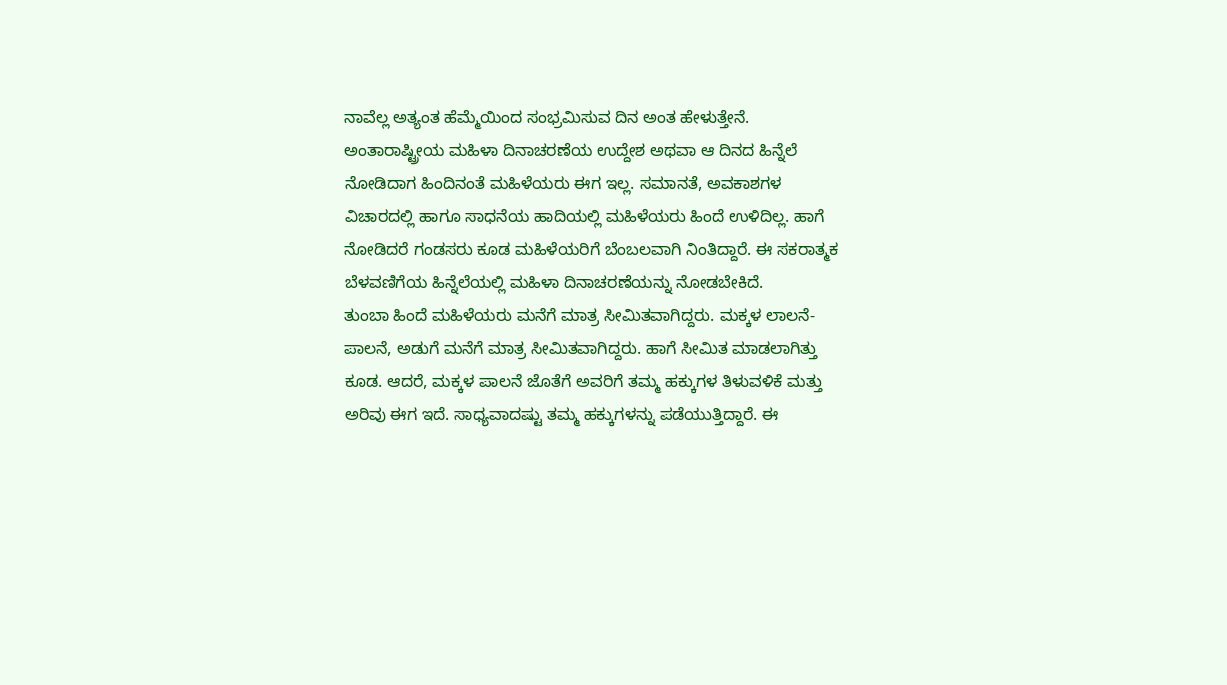ನಾವೆಲ್ಲ ಅತ್ಯಂತ ಹೆಮ್ಮೆಯಿಂದ ಸಂಭ್ರಮಿಸುವ ದಿನ ಅಂತ ಹೇಳುತ್ತೇನೆ. ಅಂತಾರಾಷ್ಟ್ರೀಯ ಮಹಿಳಾ ದಿನಾಚರಣೆಯ ಉದ್ದೇಶ ಅಥವಾ ಆ ದಿನದ ಹಿನ್ನೆಲೆ ನೋಡಿದಾಗ ಹಿಂದಿನಂತೆ ಮಹಿಳೆಯರು ಈಗ ಇಲ್ಲ. ಸಮಾನತೆ, ಅವಕಾಶಗಳ ವಿಚಾರದಲ್ಲಿ ಹಾಗೂ ಸಾಧನೆಯ ಹಾದಿಯಲ್ಲಿ ಮಹಿಳೆಯರು ಹಿಂದೆ ಉಳಿದಿಲ್ಲ. ಹಾಗೆ ನೋಡಿದರೆ ಗಂಡಸರು ಕೂಡ ಮಹಿಳೆಯರಿಗೆ ಬೆಂಬಲವಾಗಿ ನಿಂತಿದ್ದಾರೆ. ಈ ಸಕರಾತ್ಮಕ ಬೆಳವಣಿಗೆಯ ಹಿನ್ನೆಲೆಯಲ್ಲಿ ಮಹಿಳಾ ದಿನಾಚರಣೆಯನ್ನು ನೋಡಬೇಕಿದೆ.
ತುಂಬಾ ಹಿಂದೆ ಮಹಿಳೆಯರು ಮನೆಗೆ ಮಾತ್ರ ಸೀಮಿತವಾಗಿದ್ದರು. ಮಕ್ಕಳ ಲಾಲನೆ-ಪಾಲನೆ, ಅಡುಗೆ ಮನೆಗೆ ಮಾತ್ರ ಸೀಮಿತವಾಗಿದ್ದರು. ಹಾಗೆ ಸೀಮಿತ ಮಾಡಲಾಗಿತ್ತು ಕೂಡ. ಆದರೆ, ಮಕ್ಕಳ ಪಾಲನೆ ಜೊತೆಗೆ ಅವರಿಗೆ ತಮ್ಮ ಹಕ್ಕುಗಳ ತಿಳುವಳಿಕೆ ಮತ್ತು ಅರಿವು ಈಗ ಇದೆ. ಸಾಧ್ಯವಾದಷ್ಟು ತಮ್ಮ ಹಕ್ಕುಗಳನ್ನು ಪಡೆಯುತ್ತಿದ್ದಾರೆ. ಈ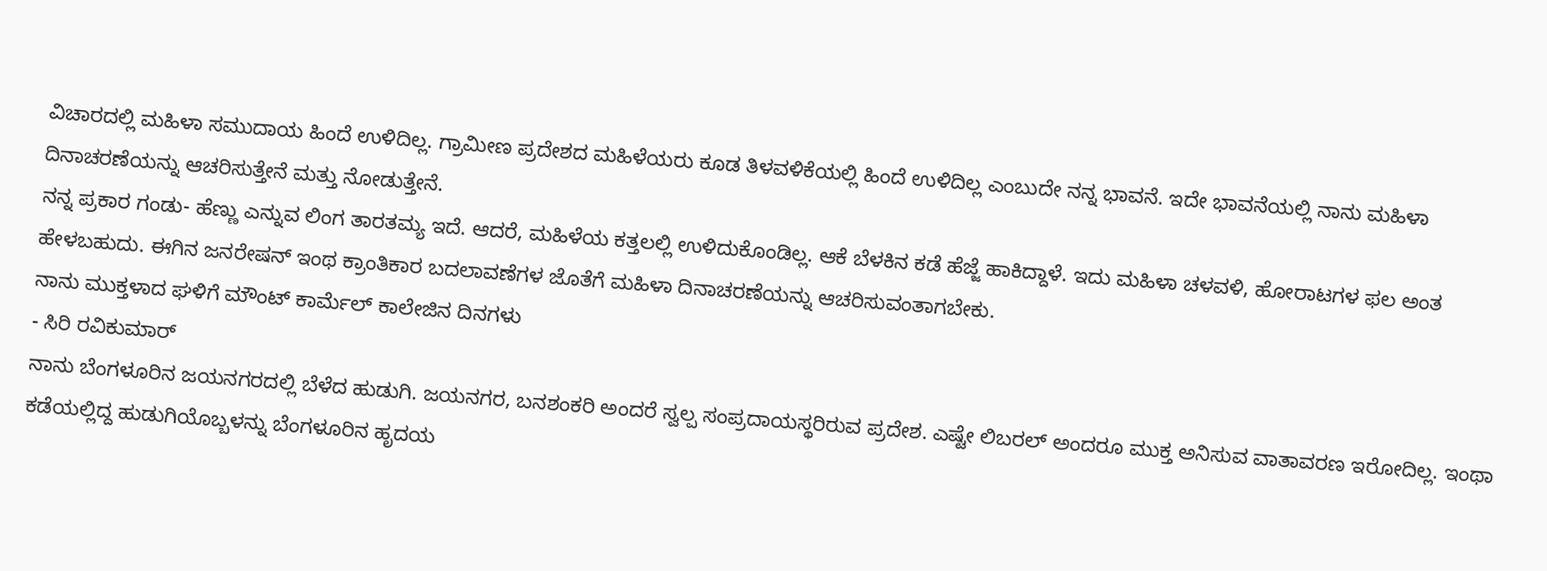ವಿಚಾರದಲ್ಲಿ ಮಹಿಳಾ ಸಮುದಾಯ ಹಿಂದೆ ಉಳಿದಿಲ್ಲ. ಗ್ರಾಮೀಣ ಪ್ರದೇಶದ ಮಹಿಳೆಯರು ಕೂಡ ತಿಳವಳಿಕೆಯಲ್ಲಿ ಹಿಂದೆ ಉಳಿದಿಲ್ಲ ಎಂಬುದೇ ನನ್ನ ಭಾವನೆ. ಇದೇ ಭಾವನೆಯಲ್ಲಿ ನಾನು ಮಹಿಳಾ ದಿನಾಚರಣೆಯನ್ನು ಆಚರಿಸುತ್ತೇನೆ ಮತ್ತು ನೋಡುತ್ತೇನೆ.
ನನ್ನ ಪ್ರಕಾರ ಗಂಡು- ಹೆಣ್ಣು ಎನ್ನುವ ಲಿಂಗ ತಾರತಮ್ಯ ಇದೆ. ಆದರೆ, ಮಹಿಳೆಯ ಕತ್ತಲಲ್ಲಿ ಉಳಿದುಕೊಂಡಿಲ್ಲ. ಆಕೆ ಬೆಳಕಿನ ಕಡೆ ಹೆಜ್ಜೆ ಹಾಕಿದ್ದಾಳೆ. ಇದು ಮಹಿಳಾ ಚಳವಳಿ, ಹೋರಾಟಗಳ ಫಲ ಅಂತ ಹೇಳಬಹುದು. ಈಗಿನ ಜನರೇಷನ್ ಇಂಥ ಕ್ರಾಂತಿಕಾರ ಬದಲಾವಣೆಗಳ ಜೊತೆಗೆ ಮಹಿಳಾ ದಿನಾಚರಣೆಯನ್ನು ಆಚರಿಸುವಂತಾಗಬೇಕು.
ನಾನು ಮುಕ್ತಳಾದ ಘಳಿಗೆ ಮೌಂಟ್ ಕಾರ್ಮೆಲ್ ಕಾಲೇಜಿನ ದಿನಗಳು
- ಸಿರಿ ರವಿಕುಮಾರ್
ನಾನು ಬೆಂಗಳೂರಿನ ಜಯನಗರದಲ್ಲಿ ಬೆಳೆದ ಹುಡುಗಿ. ಜಯನಗರ, ಬನಶಂಕರಿ ಅಂದರೆ ಸ್ವಲ್ಪ ಸಂಪ್ರದಾಯಸ್ಥರಿರುವ ಪ್ರದೇಶ. ಎಷ್ಟೇ ಲಿಬರಲ್ ಅಂದರೂ ಮುಕ್ತ ಅನಿಸುವ ವಾತಾವರಣ ಇರೋದಿಲ್ಲ. ಇಂಥಾ ಕಡೆಯಲ್ಲಿದ್ದ ಹುಡುಗಿಯೊಬ್ಬಳನ್ನು ಬೆಂಗಳೂರಿನ ಹೃದಯ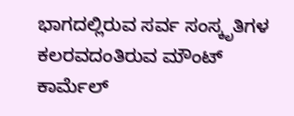ಭಾಗದಲ್ಲಿರುವ ಸರ್ವ ಸಂಸ್ಕೃತಿಗಳ ಕಲರವದಂತಿರುವ ಮೌಂಟ್ ಕಾರ್ಮೆಲ್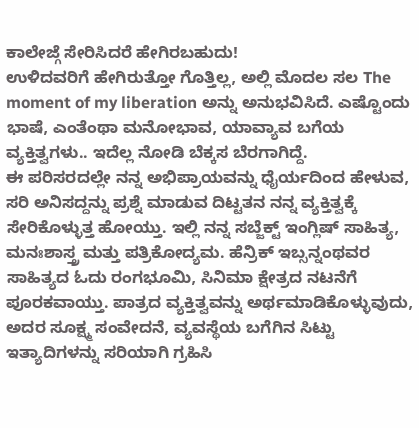ಕಾಲೇಜ್ಗೆ ಸೇರಿಸಿದರೆ ಹೇಗಿರಬಹುದು!
ಉಳಿದವರಿಗೆ ಹೇಗಿರುತ್ತೋ ಗೊತ್ತಿಲ್ಲ, ಅಲ್ಲಿ ಮೊದಲ ಸಲ The moment of my liberation ಅನ್ನು ಅನುಭವಿಸಿದೆ. ಎಷ್ಟೊಂದು ಭಾಷೆ, ಎಂತೆಂಥಾ ಮನೋಭಾವ, ಯಾವ್ಯಾವ ಬಗೆಯ ವ್ಯಕ್ತಿತ್ವಗಳು.. ಇದೆಲ್ಲ ನೋಡಿ ಬೆಕ್ಕಸ ಬೆರಗಾಗಿದ್ದೆ.
ಈ ಪರಿಸರದಲ್ಲೇ ನನ್ನ ಅಭಿಪ್ರಾಯವನ್ನು ಧೈರ್ಯದಿಂದ ಹೇಳುವ, ಸರಿ ಅನಿಸದ್ದನ್ನು ಪ್ರಶ್ನೆ ಮಾಡುವ ದಿಟ್ಟತನ ನನ್ನ ವ್ಯಕ್ತಿತ್ವಕ್ಕೆ ಸೇರಿಕೊಳ್ಳುತ್ತ ಹೋಯ್ತು. ಇಲ್ಲಿ ನನ್ನ ಸಬ್ಜೆಕ್ಟ್ ಇಂಗ್ಲಿಷ್ ಸಾಹಿತ್ಯ, ಮನಃಶಾಸ್ತ್ರ ಮತ್ತು ಪತ್ರಿಕೋದ್ಯಮ. ಹೆನ್ರಿಕ್ ಇಬ್ಸನ್ನಂಥವರ ಸಾಹಿತ್ಯದ ಓದು ರಂಗಭೂಮಿ, ಸಿನಿಮಾ ಕ್ಷೇತ್ರದ ನಟನೆಗೆ ಪೂರಕವಾಯ್ತು. ಪಾತ್ರದ ವ್ಯಕ್ತಿತ್ವವನ್ನು ಅರ್ಥಮಾಡಿಕೊಳ್ಳುವುದು, ಅದರ ಸೂಕ್ಷ್ಮ ಸಂವೇದನೆ, ವ್ಯವಸ್ಥೆಯ ಬಗೆಗಿನ ಸಿಟ್ಟು ಇತ್ಯಾದಿಗಳನ್ನು ಸರಿಯಾಗಿ ಗ್ರಹಿಸಿ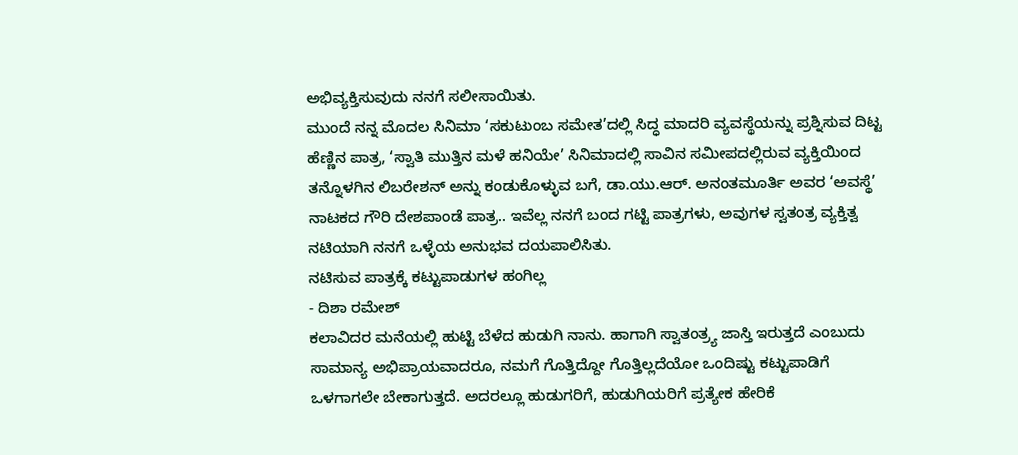ಅಭಿವ್ಯಕ್ತಿಸುವುದು ನನಗೆ ಸಲೀಸಾಯಿತು.
ಮುಂದೆ ನನ್ನ ಮೊದಲ ಸಿನಿಮಾ ‘ಸಕುಟುಂಬ ಸಮೇತ’ದಲ್ಲಿ ಸಿದ್ಧ ಮಾದರಿ ವ್ಯವಸ್ಥೆಯನ್ನು ಪ್ರಶ್ನಿಸುವ ದಿಟ್ಟ ಹೆಣ್ಣಿನ ಪಾತ್ರ, ‘ಸ್ವಾತಿ ಮುತ್ತಿನ ಮಳೆ ಹನಿಯೇ’ ಸಿನಿಮಾದಲ್ಲಿ ಸಾವಿನ ಸಮೀಪದಲ್ಲಿರುವ ವ್ಯಕ್ತಿಯಿಂದ ತನ್ನೊಳಗಿನ ಲಿಬರೇಶನ್ ಅನ್ನು ಕಂಡುಕೊಳ್ಳುವ ಬಗೆ, ಡಾ.ಯು.ಆರ್. ಅನಂತಮೂರ್ತಿ ಅವರ ‘ಅವಸ್ಥೆ’ ನಾಟಕದ ಗೌರಿ ದೇಶಪಾಂಡೆ ಪಾತ್ರ.. ಇವೆಲ್ಲ ನನಗೆ ಬಂದ ಗಟ್ಟಿ ಪಾತ್ರಗಳು, ಅವುಗಳ ಸ್ವತಂತ್ರ ವ್ಯಕ್ತಿತ್ವ ನಟಿಯಾಗಿ ನನಗೆ ಒಳ್ಳೆಯ ಅನುಭವ ದಯಪಾಲಿಸಿತು.
ನಟಿಸುವ ಪಾತ್ರಕ್ಕೆ ಕಟ್ಟುಪಾಡುಗಳ ಹಂಗಿಲ್ಲ
- ದಿಶಾ ರಮೇಶ್
ಕಲಾವಿದರ ಮನೆಯಲ್ಲಿ ಹುಟ್ಟಿ ಬೆಳೆದ ಹುಡುಗಿ ನಾನು. ಹಾಗಾಗಿ ಸ್ವಾತಂತ್ರ್ಯ ಜಾಸ್ತಿ ಇರುತ್ತದೆ ಎಂಬುದು ಸಾಮಾನ್ಯ ಅಭಿಪ್ರಾಯವಾದರೂ, ನಮಗೆ ಗೊತ್ತಿದ್ದೋ ಗೊತ್ತಿಲ್ಲದೆಯೋ ಒಂದಿಷ್ಟು ಕಟ್ಟುಪಾಡಿಗೆ ಒಳಗಾಗಲೇ ಬೇಕಾಗುತ್ತದೆ. ಅದರಲ್ಲೂ ಹುಡುಗರಿಗೆ, ಹುಡುಗಿಯರಿಗೆ ಪ್ರತ್ಯೇಕ ಹೇರಿಕೆ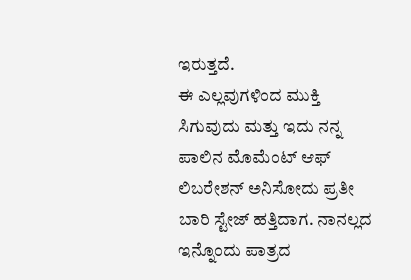ಇರುತ್ತದೆ.
ಈ ಎಲ್ಲವುಗಳಿಂದ ಮುಕ್ತಿ ಸಿಗುವುದು ಮತ್ತು ಇದು ನನ್ನ ಪಾಲಿನ ಮೊಮೆಂಟ್ ಆಫ್ ಲಿಬರೇಶನ್ ಅನಿಸೋದು ಪ್ರತೀ ಬಾರಿ ಸ್ಟೇಜ್ ಹತ್ತಿದಾಗ. ನಾನಲ್ಲದ ಇನ್ನೊಂದು ಪಾತ್ರದ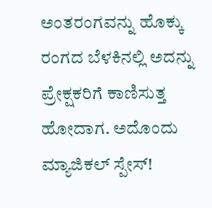ಅಂತರಂಗವನ್ನು ಹೊಕ್ಕು ರಂಗದ ಬೆಳಕಿನಲ್ಲಿ ಅದನ್ನು ಪ್ರೇಕ್ಷಕರಿಗೆ ಕಾಣಿಸುತ್ತ ಹೋದಾಗ. ಅದೊಂದು ಮ್ಯಾಜಿಕಲ್ ಸ್ಪೇಸ್!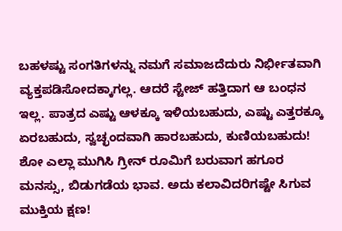ಬಹಳಷ್ಟು ಸಂಗತಿಗಳನ್ನು ನಮಗೆ ಸಮಾಜದೆದುರು ನಿರ್ಭೀತವಾಗಿ ವ್ಯಕ್ತಪಡಿಸೋದಕ್ಕಾಗಲ್ಲ. ಆದರೆ ಸ್ಟೇಜ್ ಹತ್ತಿದಾಗ ಆ ಬಂಧನ ಇಲ್ಲ. ಪಾತ್ರದ ಎಷ್ಟು ಆಳಕ್ಕೂ ಇಳಿಯಬಹುದು, ಎಷ್ಟು ಎತ್ತರಕ್ಕೂ ಏರಬಹುದು, ಸ್ವಚ್ಛಂದವಾಗಿ ಹಾರಬಹುದು, ಕುಣಿಯಬಹುದು!
ಶೋ ಎಲ್ಲಾ ಮುಗಿಸಿ ಗ್ರೀನ್ ರೂಮಿಗೆ ಬರುವಾಗ ಹಗೂರ ಮನಸ್ಸು, ಬಿಡುಗಡೆಯ ಭಾವ. ಅದು ಕಲಾವಿದರಿಗಷ್ಟೇ ಸಿಗುವ ಮುಕ್ತಿಯ ಕ್ಷಣ!